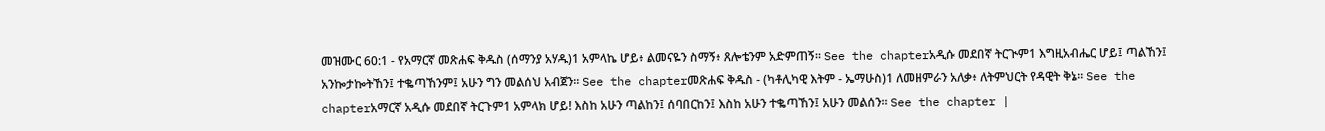መዝሙር 60:1 - የአማርኛ መጽሐፍ ቅዱስ (ሰማንያ አሃዱ)1 አምላኬ ሆይ፥ ልመናዬን ስማኝ፥ ጸሎቴንም አድምጠኝ። See the chapterአዲሱ መደበኛ ትርጒም1 እግዚአብሔር ሆይ፤ ጣልኸን፤ አንኰታኰትኸን፤ ተቈጣኸንም፤ አሁን ግን መልሰህ አብጀን። See the chapterመጽሐፍ ቅዱስ - (ካቶሊካዊ እትም - ኤማሁስ)1 ለመዘምራን አለቃ፥ ለትምህርት የዳዊት ቅኔ። See the chapterአማርኛ አዲሱ መደበኛ ትርጉም1 አምላክ ሆይ! እስከ አሁን ጣልከን፤ ሰባበርከን፤ እስከ አሁን ተቈጣኸን፤ አሁን መልሰን። See the chapter |